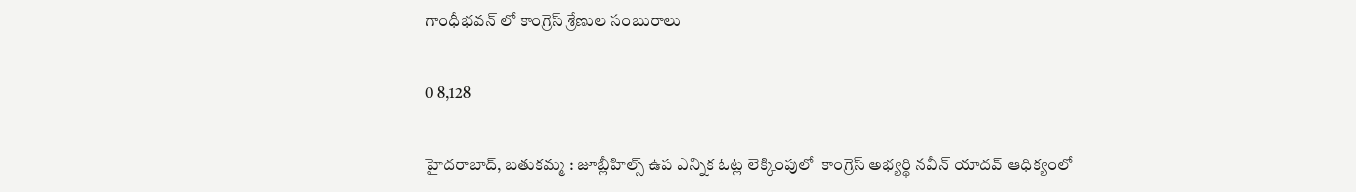గాంధీభవన్ లో కాంగ్రెస్ శ్రేణుల సంబురాలు

0 8,128

హైదరాబాద్, బతుకమ్మ : జూబ్లీహిల్స్ ఉప ఎన్నిక ఓట్ల లెక్కింపులో  కాంగ్రెస్ అభ్యర్థి నవీన్ యాదవ్ ఆధిక్యంలో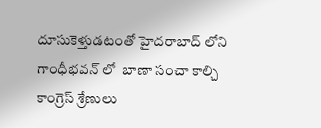దూసుకెళ్తుడటంతో హైదరాబాద్ లోని గాంధీభవన్ లో  బాణా సంచా కాల్చి కాంగ్రెస్ శ్రేణులు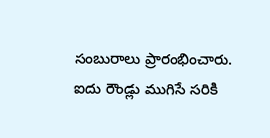సంబురాలు ప్రారంభించారు.  ఐదు రౌండ్లు ముగిసే సరికి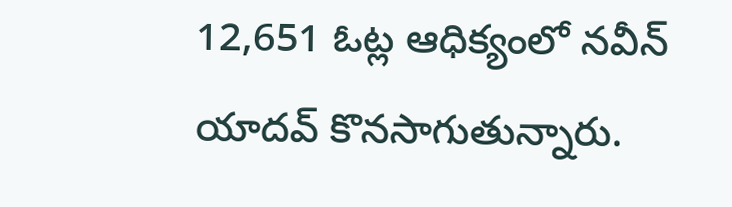12,651 ఓట్ల ఆధిక్యంలో నవీన్ యాదవ్ కొనసాగుతున్నారు.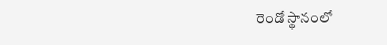రెండో స్థానంలో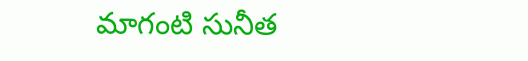మాగంటి సునీత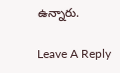ఉన్నారు.

Leave A Reply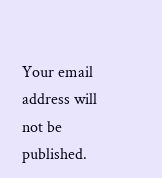Your email address will not be published.